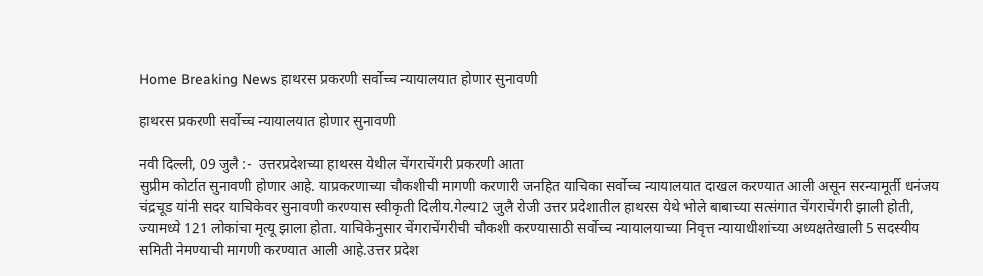Home Breaking News हाथरस प्रकरणी सर्वोच्च न्यायालयात होणार सुनावणी

हाथरस प्रकरणी सर्वोच्च न्यायालयात होणार सुनावणी

नवी दिल्ली, 09 जुलै :-  उत्तरप्रदेशच्या हाथरस येथील चेंगराचेंगरी प्रकरणी आता
सुप्रीम कोर्टात सुनावणी होणार आहे. याप्रकरणाच्या चौकशीची मागणी करणारी जनहित याचिका सर्वोच्च न्यायालयात दाखल करण्यात आली असून सरन्यामूर्ती धनंजय चंद्रचूड यांनी सदर याचिकेवर सुनावणी करण्यास स्वीकृती दिलीय.गेल्या2 जुलै रोजी उत्तर प्रदेशातील हाथरस येथे भोले बाबाच्या सत्संगात चेंगराचेंगरी झाली होती, ज्यामध्ये 121 लोकांचा मृत्यू झाला होता. याचिकेनुसार चेंगराचेंगरीची चौकशी करण्यासाठी सर्वोच्च न्यायालयाच्या निवृत्त न्यायाधीशांच्या अध्यक्षतेखाली 5 सदस्यीय समिती नेमण्याची मागणी करण्यात आली आहे.उत्तर प्रदेश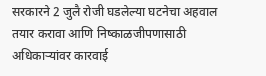सरकारने 2 जुलै रोजी घडलेल्या घटनेचा अहवाल तयार करावा आणि निष्काळजीपणासाठी अधिकाऱ्यांवर कारवाई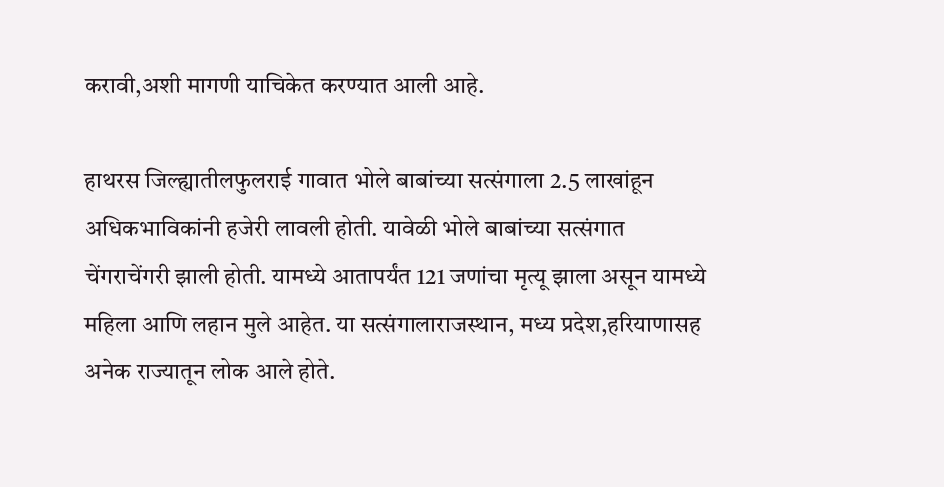करावी,अशी मागणी याचिकेत करण्यात आली आहे.

हाथरस जिल्ह्यातीलफुलराई गावात भोले बाबांच्या सत्संगाला 2.5 लाखांहून अधिकभाविकांनी हजेरी लावली होती. यावेळी भोले बाबांच्या सत्संगात चेंगराचेंगरी झाली होती. यामध्ये आतापर्यंत 121 जणांचा मृत्यू झाला असून यामध्ये महिला आणि लहान मुले आहेत. या सत्संगालाराजस्थान, मध्य प्रदेश,हरियाणासह अनेक राज्यातून लोक आले होते.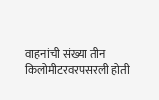वाहनांची संख्या तीन किलोमीटरवरपसरली होती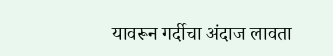यावरून गर्दीचा अंदाज लावता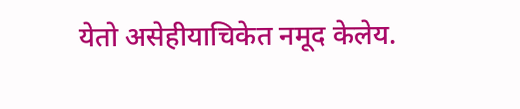येतो असेहीयाचिकेत नमूद केलेय.